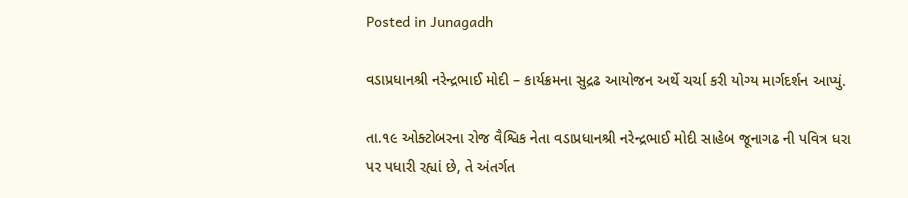Posted in Junagadh

વડાપ્રધાનશ્રી નરેન્દ્રભાઈ મોદી – કાર્યક્રમના સુદ્રઢ આયોજન અર્થે ચર્ચા કરી યોગ્ય માર્ગદર્શન આપ્યું.

તા.૧૯ ઓક્ટોબરના રોજ વૈશ્વિક નેતા વડાપ્રધાનશ્રી નરેન્દ્રભાઈ મોદી સાહેબ જૂનાગઢ ની પવિત્ર ધરા પર પધારી રહ્યાં છે, તે અંતર્ગત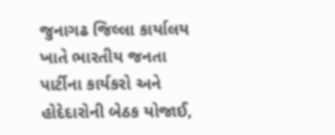જુનાગઢ જિલ્લા કાર્યાલય ખાતે ભારતીય જનતા પાર્ટીના કાર્યકરો અને હોદેદારોની બેઠક યોજાઈ,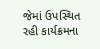જેમાં ઉપસ્થિત રહી કાર્યક્રમના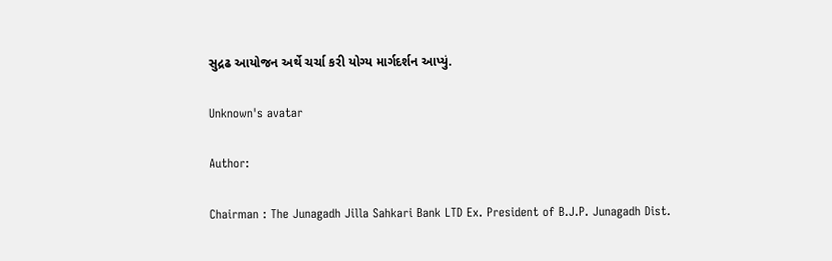સુદ્રઢ આયોજન અર્થે ચર્ચા કરી યોગ્ય માર્ગદર્શન આપ્યું.

Unknown's avatar

Author:

Chairman : The Junagadh Jilla Sahkari Bank LTD Ex. President of B.J.P. Junagadh Dist.